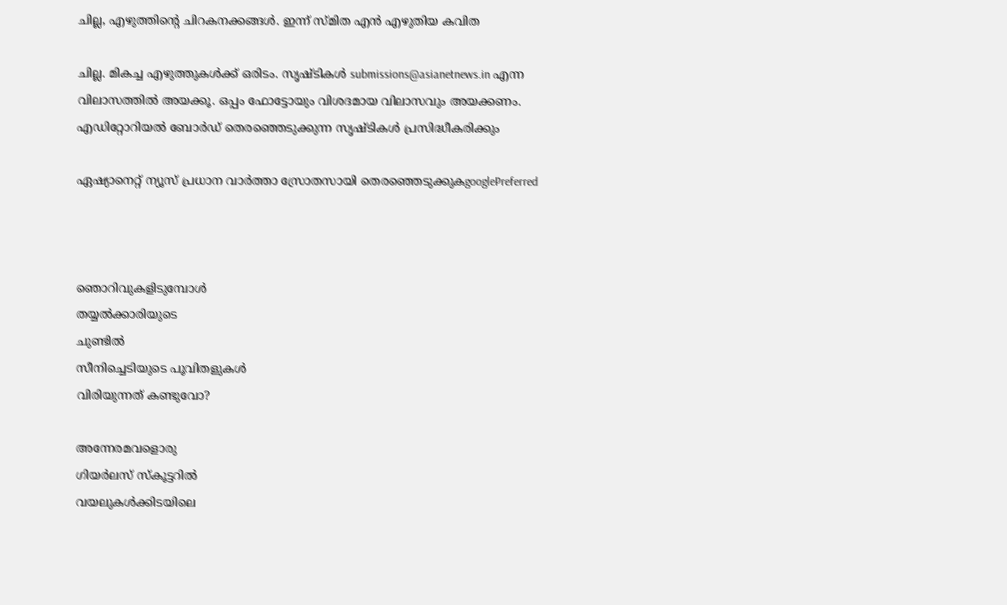ചില്ല, എഴുത്തിന്റെ ചിറകനക്കങ്ങള്‍. ഇന്ന് സ്മിത എന്‍ എഴുതിയ കവിത

ചില്ല. മികച്ച എഴുത്തുകള്‍ക്ക് ഒരിടം. സൃഷ്ടികള്‍ submissions@asianetnews.in എന്ന വിലാസത്തില്‍ അയക്കൂ. ഒപ്പം ഫോട്ടോയും വിശദമായ വിലാസവും അയക്കണം. എഡിറ്റോറിയല്‍ ബോര്‍ഡ് തെരഞ്ഞെടുക്കുന്ന സൃഷ്ടികള്‍ പ്രസിദ്ധീകരിക്കും

ഏഷ്യാനെറ്റ് ന്യൂസ് പ്രധാന വാർത്താ സ്രോതസായി തെരഞ്ഞെടുക്കുകgooglePreferred



ഞൊറിവുകളിടുമ്പോള്‍
തയ്യല്‍ക്കാരിയുടെ
ചുണ്ടില്‍
സീനിച്ചെടിയുടെ പൂവിതളുകള്‍
വിരിയുന്നത് കണ്ടുവോ?

അന്നേരമവളൊരു
ഗിയര്‍ലസ് സ്‌കൂട്ടറില്‍
വയലുകള്‍ക്കിടയിലെ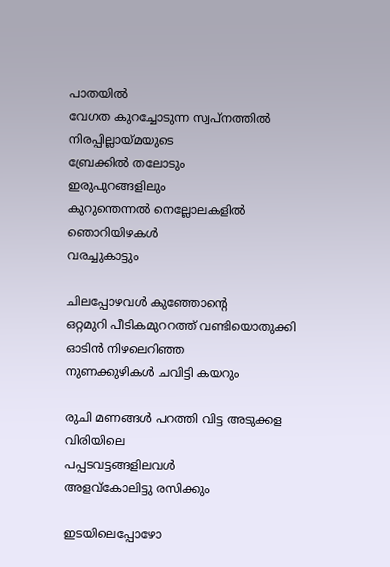പാതയില്‍
വേഗത കുറച്ചോടുന്ന സ്വപ്നത്തില്‍
നിരപ്പില്ലായ്മയുടെ
ബ്രേക്കില്‍ തലോടും
ഇരുപുറങ്ങളിലും
കുറുന്തെന്നല്‍ നെല്ലോലകളില്‍
ഞൊറിയിഴകള്‍
വരച്ചുകാട്ടും

ചിലപ്പോഴവള്‍ കുഞ്ഞോന്റെ
ഒറ്റമുറി പീടികമുററത്ത് വണ്ടിയൊതുക്കി
ഓടിന്‍ നിഴലെറിഞ്ഞ
നുണക്കുഴികള്‍ ചവിട്ടി കയറും

രുചി മണങ്ങള്‍ പറത്തി വിട്ട അടുക്കള വിരിയിലെ
പപ്പടവട്ടങ്ങളിലവള്‍
അളവ്‌കോലിട്ടു രസിക്കും

ഇടയിലെപ്പോഴോ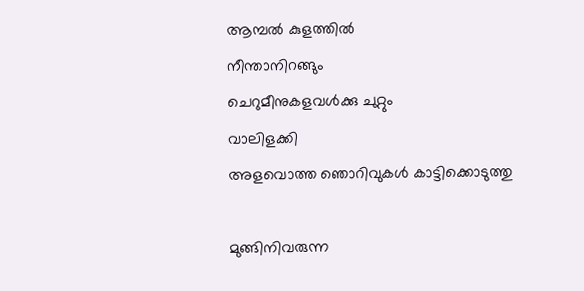ആമ്പല്‍ കുളത്തില്‍
നീന്താനിറങ്ങും
ചെറുമീനുകളവള്‍ക്കു ചുറ്റും
വാലിളക്കി
അളവൊത്ത ഞൊറിവുകള്‍ കാട്ടിക്കൊടുത്തു

മുങ്ങിനിവരുന്ന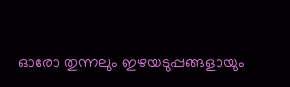ഓരോ തുന്നലും ഇഴയടുപ്പങ്ങളായും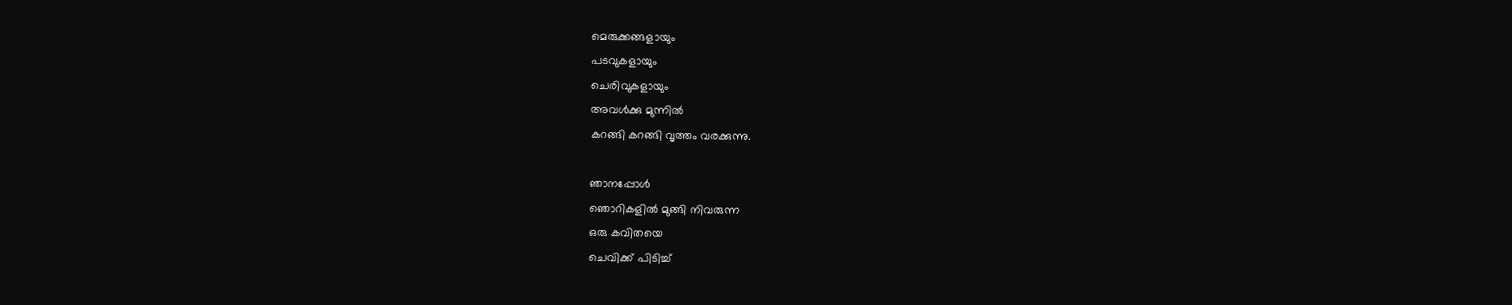മെരുക്കങ്ങളായും
പടവുകളായും
ചെരിവുകളായും
അവള്‍ക്കു മുന്നില്‍
കറങ്ങി കറങ്ങി വൃത്തം വരക്കുന്നു.

ഞാനപ്പോള്‍
ഞൊറികളില്‍ മുങ്ങി നിവരുന്ന
ഒരു കവിതയെ
ചെവിക്ക് പിടിച്ച്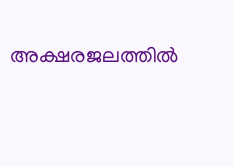അക്ഷരജലത്തില്‍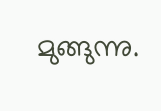മുങ്ങുന്നു.